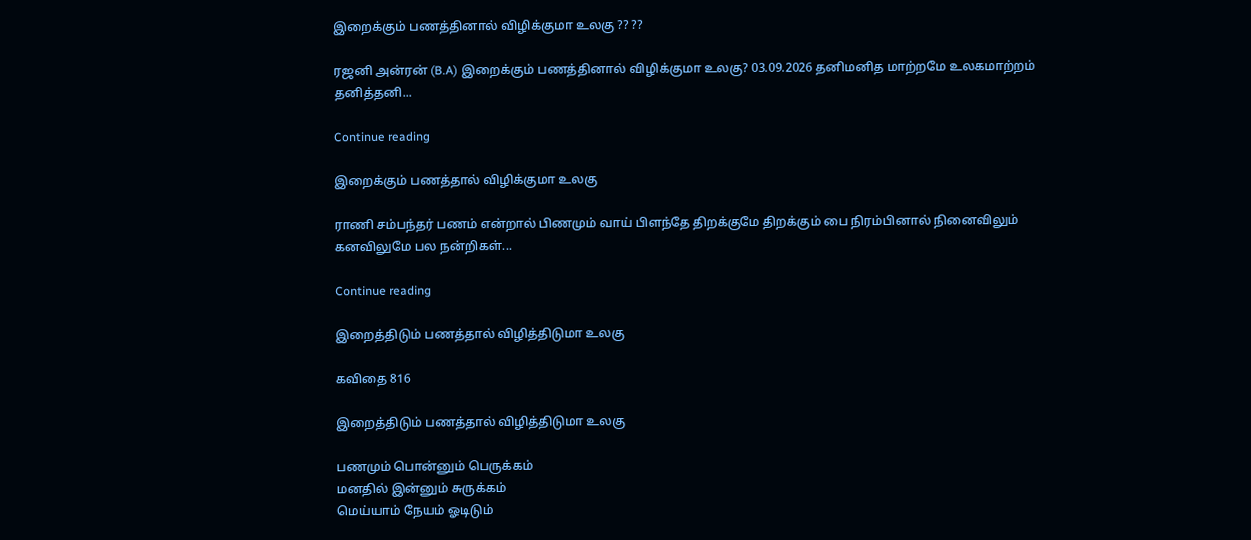இறைக்கும் பணத்தினால் விழிக்குமா உலகு ?? ??

ரஜனி அன்ரன் (B.A) இறைக்கும் பணத்தினால் விழிக்குமா உலகு? 03.09.2026 தனிமனித மாற்றமே உலகமாற்றம் தனித்தனி...

Continue reading

இறைக்கும் பணத்தால் விழிக்குமா உலகு

ராணி சம்பந்தர் பணம் என்றால் பிணமும் வாய் பிளந்தே திறக்குமே திறக்கும் பை நிரம்பினால் நினைவிலும் கனவிலுமே பல நன்றிகள்...

Continue reading

இறைத்திடும் பணத்தால் விழித்திடுமா உலகு

கவிதை 816

இறைத்திடும் பணத்தால் விழித்திடுமா உலகு

பணமும் பொன்னும் பெருக்கம்
மனதில் இன்னும் சுருக்கம்
மெய்யாம் நேயம் ஓடிடும்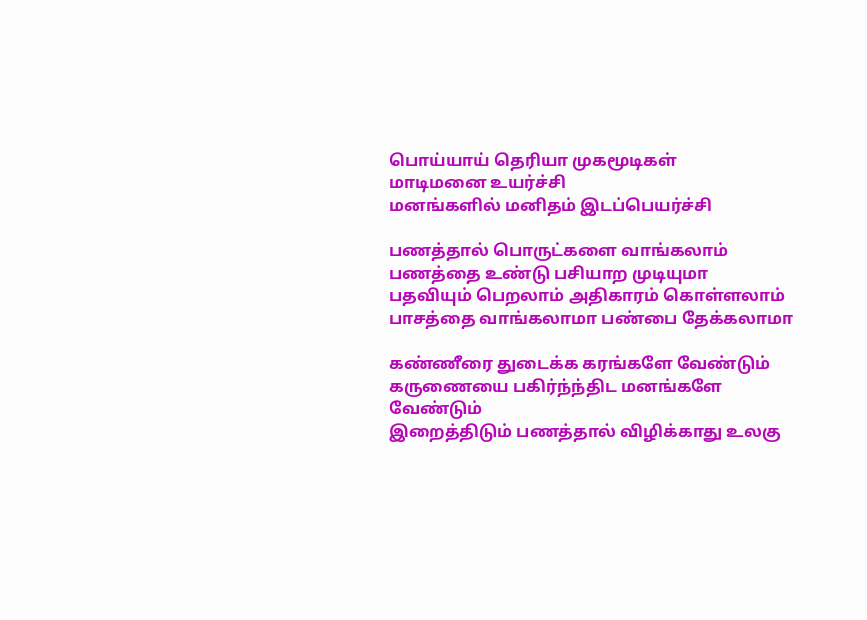பொய்யாய் தெரியா முகமூடிகள்
மாடிமனை உயர்ச்சி
மனங்களில் மனிதம் இடப்பெயர்ச்சி

பணத்தால் பொருட்களை வாங்கலாம்
பணத்தை உண்டு பசியாற முடியுமா
பதவியும் பெறலாம் அதிகாரம் கொள்ளலாம்
பாசத்தை வாங்கலாமா பண்பை தேக்கலாமா

கண்ணீரை துடைக்க கரங்களே வேண்டும்
கருணையை பகிர்ந்ந்திட மனங்களே வேண்டும்
இறைத்திடும் பணத்தால் விழிக்காது உலகு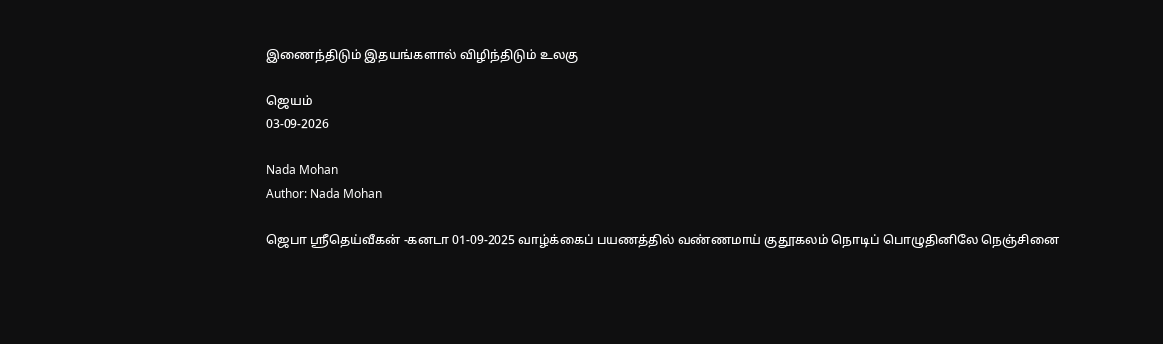இணைந்திடும் இதயங்களால் விழிந்திடும் உலகு

ஜெயம்
03-09-2026

Nada Mohan
Author: Nada Mohan

ஜெபா ஸ்ரீதெய்வீகன் -கனடா 01-09-2025 வாழ்க்கைப் பயணத்தில் வண்ணமாய் குதூகலம் நொடிப் பொழுதினிலே நெஞ்சினை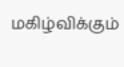மகிழ்விக்கும்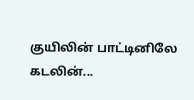குயிலின் பாட்டினிலே கடலின்...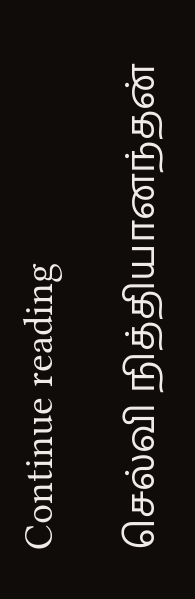Continue reading

செல்வி நித்தியானந்தன்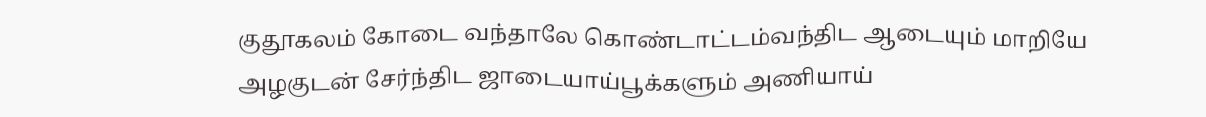குதூகலம் கோடை வந்தாலே கொண்டாட்டம்வந்திட ஆடையும் மாறியே அழகுடன் சேர்ந்திட ஜாடையாய்பூக்களும் அணியாய்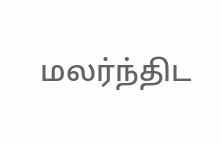மலர்ந்திட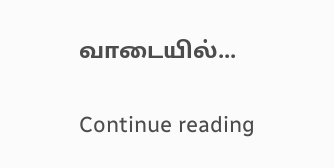வாடையில்...

Continue reading